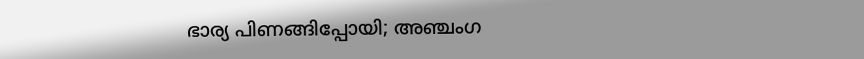ഭാര്യ പിണങ്ങിപ്പോയി; അഞ്ചംഗ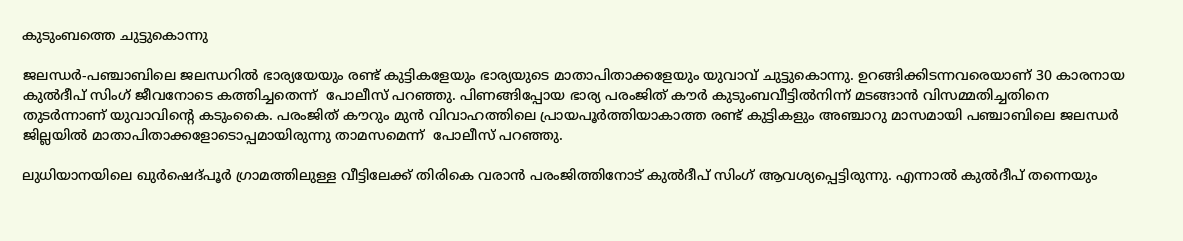കുടുംബത്തെ ചുട്ടുകൊന്നു

ജലന്ധര്‍-പഞ്ചാബിലെ ജലന്ധറില്‍ ഭാര്യയേയും രണ്ട് കുട്ടികളേയും ഭാര്യയുടെ മാതാപിതാക്കളേയും യുവാവ് ചുട്ടുകൊന്നു. ഉറങ്ങിക്കിടന്നവരെയാണ് 30 കാരനായ കുല്‍ദീപ് സിംഗ് ജീവനോടെ കത്തിച്ചതെന്ന്  പോലീസ് പറഞ്ഞു. പിണങ്ങിപ്പോയ ഭാര്യ പരംജിത് കൗര്‍ കുടുംബവീട്ടില്‍നിന്ന് മടങ്ങാന്‍ വിസമ്മതിച്ചതിനെ തുടര്‍ന്നാണ് യുവാവിന്റെ കടുംകൈ. പരംജിത് കൗറും മുന്‍ വിവാഹത്തിലെ പ്രായപൂര്‍ത്തിയാകാത്ത രണ്ട് കുട്ടികളും അഞ്ചാറു മാസമായി പഞ്ചാബിലെ ജലന്ധര്‍ ജില്ലയില്‍ മാതാപിതാക്കളോടൊപ്പമായിരുന്നു താമസമെന്ന്  പോലീസ് പറഞ്ഞു.

ലുധിയാനയിലെ ഖുര്‍ഷെദ്പൂര്‍ ഗ്രാമത്തിലുള്ള വീട്ടിലേക്ക് തിരികെ വരാന്‍ പരംജിത്തിനോട് കുല്‍ദീപ് സിംഗ് ആവശ്യപ്പെട്ടിരുന്നു. എന്നാല്‍ കുല്‍ദീപ് തന്നെയും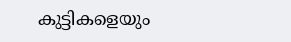കുട്ടികളെയും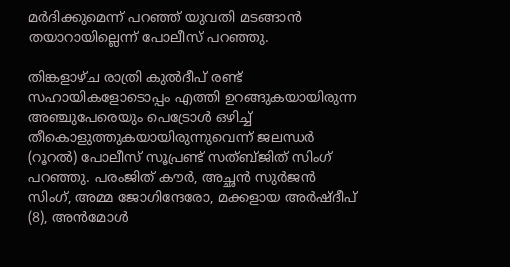മര്‍ദിക്കുമെന്ന് പറഞ്ഞ് യുവതി മടങ്ങാന്‍ തയാറായില്ലെന്ന് പോലീസ് പറഞ്ഞു.

തിങ്കളാഴ്ച രാത്രി കുല്‍ദീപ് രണ്ട് സഹായികളോടൊപ്പം എത്തി ഉറങ്ങുകയായിരുന്ന അഞ്ചുപേരെയും പെട്രോള്‍ ഒഴിച്ച് തീകൊളുത്തുകയായിരുന്നുവെന്ന് ജലന്ധര്‍ (റൂറല്‍) പോലീസ് സൂപ്രണ്ട് സത്ബ്ജിത് സിംഗ് പറഞ്ഞു. പരംജിത് കൗര്‍, അച്ഛന്‍ സുര്‍ജന്‍ സിംഗ്, അമ്മ ജോഗിന്ദേരോ, മക്കളായ അര്‍ഷ്ദീപ് (8), അന്‍മോള്‍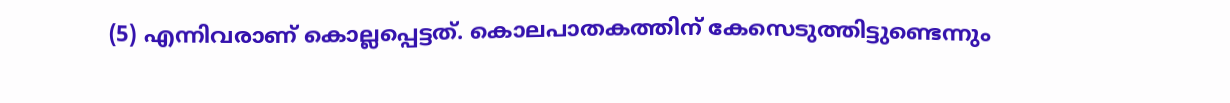(5) എന്നിവരാണ് കൊല്ലപ്പെട്ടത്. കൊലപാതകത്തിന് കേസെടുത്തിട്ടുണ്ടെന്നും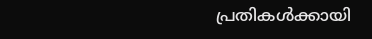പ്രതികള്‍ക്കായി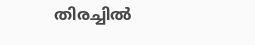തിരച്ചില്‍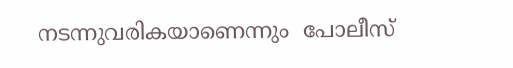നടന്നുവരികയാണെന്നും  പോലീസ്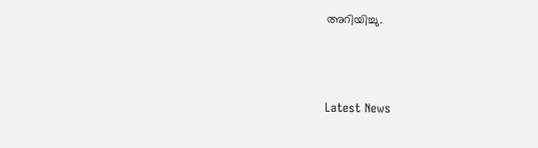അറിയിച്ചു.



Latest News